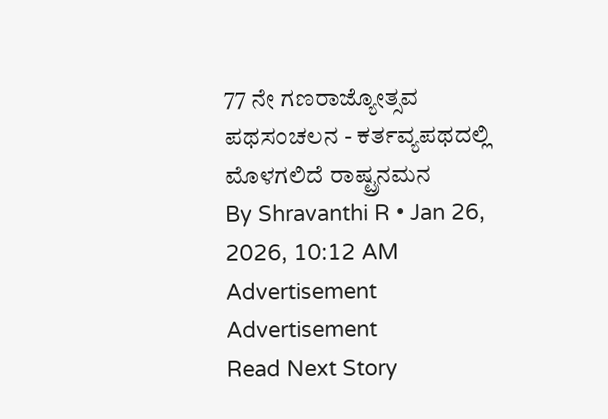77 ನೇ ಗಣರಾಜ್ಯೋತ್ಸವ ಪಥಸಂಚಲನ - ಕರ್ತವ್ಯಪಥದಲ್ಲಿ ಮೊಳಗಲಿದೆ ರಾಷ್ಟ್ರನಮನ
By Shravanthi R • Jan 26, 2026, 10:12 AM
Advertisement
Advertisement
Read Next Story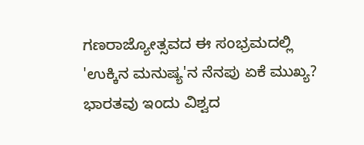ಗಣರಾಜ್ಯೋತ್ಸವದ ಈ ಸಂಭ್ರಮದಲ್ಲಿ 'ಉಕ್ಕಿನ ಮನುಷ್ಯ'ನ ನೆನಪು ಏಕೆ ಮುಖ್ಯ?
ಭಾರತವು ಇಂದು ವಿಶ್ವದ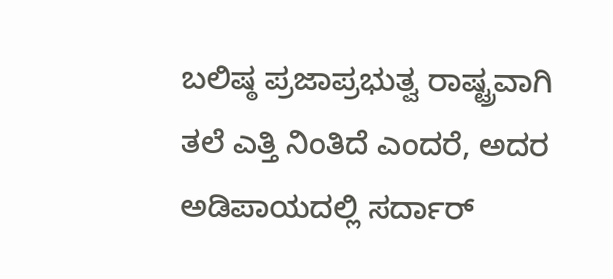ಬಲಿಷ್ಠ ಪ್ರಜಾಪ್ರಭುತ್ವ ರಾಷ್ಟ್ರವಾಗಿ ತಲೆ ಎತ್ತಿ ನಿಂತಿದೆ ಎಂದರೆ, ಅದರ ಅಡಿಪಾಯದಲ್ಲಿ ಸರ್ದಾರ್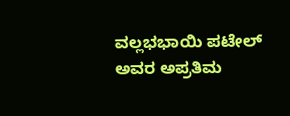ವಲ್ಲಭಭಾಯಿ ಪಟೇಲ್ ಅವರ ಅಪ್ರತಿಮ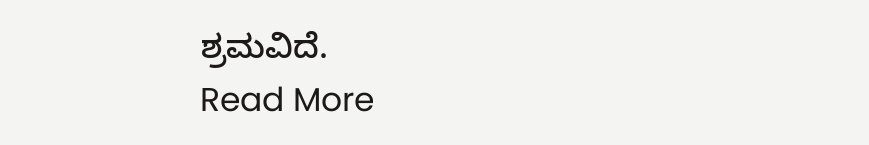ಶ್ರಮವಿದೆ.
Read More